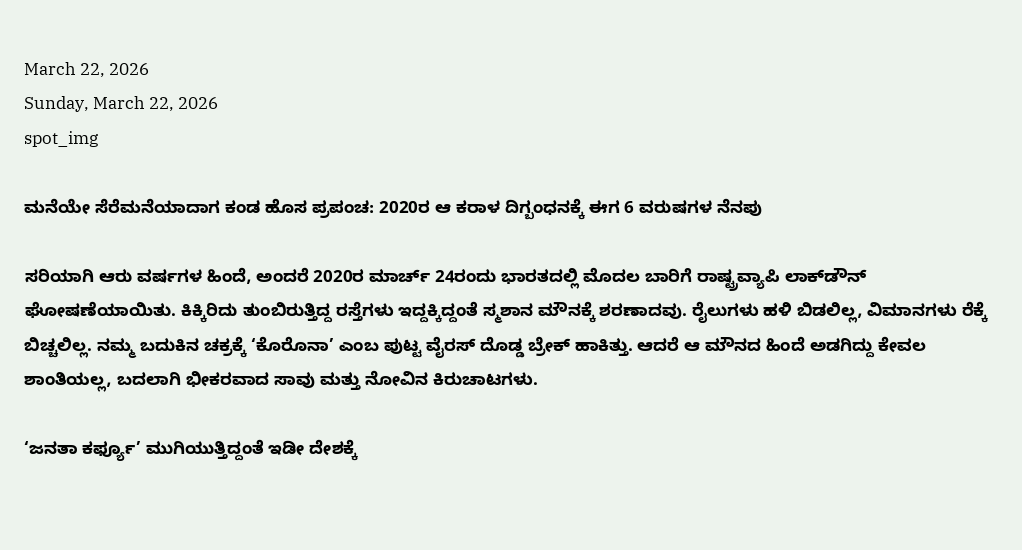March 22, 2026
Sunday, March 22, 2026
spot_img

ಮನೆಯೇ ಸೆರೆಮನೆಯಾದಾಗ ಕಂಡ ಹೊಸ ಪ್ರಪಂಚ: 2020ರ ಆ ಕರಾಳ ದಿಗ್ಬಂಧನಕ್ಕೆ ಈಗ 6 ವರುಷಗಳ ನೆನಪು

ಸರಿಯಾಗಿ ಆರು ವರ್ಷಗಳ ಹಿಂದೆ, ಅಂದರೆ 2020ರ ಮಾರ್ಚ್ 24ರಂದು ಭಾರತದಲ್ಲಿ ಮೊದಲ ಬಾರಿಗೆ ರಾಷ್ಟ್ರವ್ಯಾಪಿ ಲಾಕ್‌ಡೌನ್ ಘೋಷಣೆಯಾಯಿತು. ಕಿಕ್ಕಿರಿದು ತುಂಬಿರುತ್ತಿದ್ದ ರಸ್ತೆಗಳು ಇದ್ದಕ್ಕಿದ್ದಂತೆ ಸ್ಮಶಾನ ಮೌನಕ್ಕೆ ಶರಣಾದವು. ರೈಲುಗಳು ಹಳಿ ಬಿಡಲಿಲ್ಲ, ವಿಮಾನಗಳು ರೆಕ್ಕೆ ಬಿಚ್ಚಲಿಲ್ಲ. ನಮ್ಮ ಬದುಕಿನ ಚಕ್ರಕ್ಕೆ ‘ಕೊರೊನಾ’ ಎಂಬ ಪುಟ್ಟ ವೈರಸ್ ದೊಡ್ಡ ಬ್ರೇಕ್ ಹಾಕಿತ್ತು. ಆದರೆ ಆ ಮೌನದ ಹಿಂದೆ ಅಡಗಿದ್ದು ಕೇವಲ ಶಾಂತಿಯಲ್ಲ, ಬದಲಾಗಿ ಭೀಕರವಾದ ಸಾವು ಮತ್ತು ನೋವಿನ ಕಿರುಚಾಟಗಳು.

‘ಜನತಾ ಕರ್ಫ್ಯೂ’ ಮುಗಿಯುತ್ತಿದ್ದಂತೆ ಇಡೀ ದೇಶಕ್ಕೆ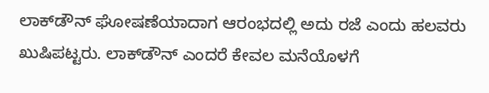ಲಾಕ್‌ಡೌನ್ ಘೋಷಣೆಯಾದಾಗ ಆರಂಭದಲ್ಲಿ ಅದು ರಜೆ ಎಂದು ಹಲವರು ಖುಷಿಪಟ್ಟರು. ಲಾಕ್‌ಡೌನ್ ಎಂದರೆ ಕೇವಲ ಮನೆಯೊಳಗೆ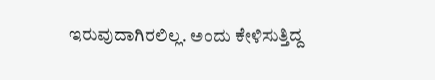ಇರುವುದಾಗಿರಲಿಲ್ಲ. ಅಂದು ಕೇಳಿಸುತ್ತಿದ್ದ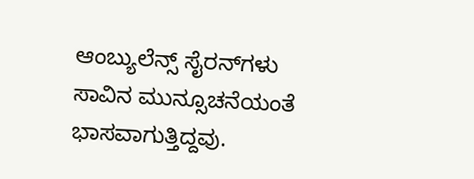ಆಂಬ್ಯುಲೆನ್ಸ್ ಸೈರನ್‌ಗಳು ಸಾವಿನ ಮುನ್ಸೂಚನೆಯಂತೆ ಭಾಸವಾಗುತ್ತಿದ್ದವು.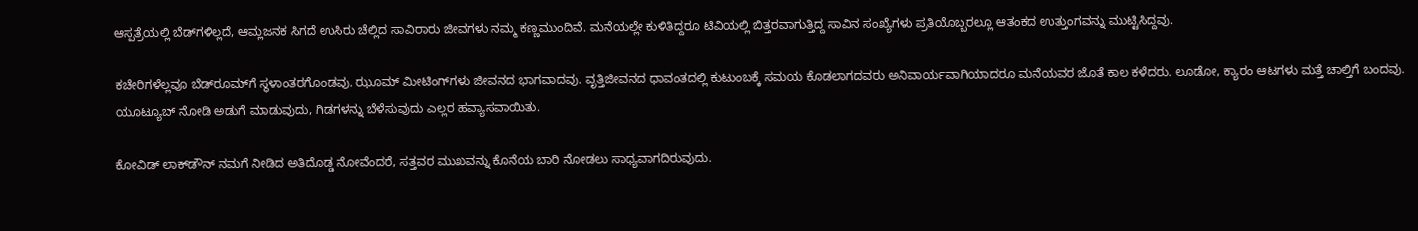ಆಸ್ಪತ್ರೆಯಲ್ಲಿ ಬೆಡ್‌ಗಳಿಲ್ಲದೆ, ಆಮ್ಲಜನಕ ಸಿಗದೆ ಉಸಿರು ಚೆಲ್ಲಿದ ಸಾವಿರಾರು ಜೀವಗಳು ನಮ್ಮ ಕಣ್ಣಮುಂದಿವೆ. ಮನೆಯಲ್ಲೇ ಕುಳಿತಿದ್ದರೂ ಟಿವಿಯಲ್ಲಿ ಬಿತ್ತರವಾಗುತ್ತಿದ್ದ ಸಾವಿನ ಸಂಖ್ಯೆಗಳು ಪ್ರತಿಯೊಬ್ಬರಲ್ಲೂ ಆತಂಕದ ಉತ್ತುಂಗವನ್ನು ಮುಟ್ಟಿಸಿದ್ದವು.

ಕಚೇರಿಗಳೆಲ್ಲವೂ ಬೆಡ್‌ರೂಮ್‌ಗೆ ಸ್ಥಳಾಂತರಗೊಂಡವು. ಝೂಮ್ ಮೀಟಿಂಗ್‌ಗಳು ಜೀವನದ ಭಾಗವಾದವು. ವೃತ್ತಿಜೀವನದ ಧಾವಂತದಲ್ಲಿ ಕುಟುಂಬಕ್ಕೆ ಸಮಯ ಕೊಡಲಾಗದವರು ಅನಿವಾರ್ಯವಾಗಿಯಾದರೂ ಮನೆಯವರ ಜೊತೆ ಕಾಲ ಕಳೆದರು. ಲೂಡೋ, ಕ್ಯಾರಂ ಆಟಗಳು ಮತ್ತೆ ಚಾಲ್ತಿಗೆ ಬಂದವು. ಯೂಟ್ಯೂಬ್ ನೋಡಿ ಅಡುಗೆ ಮಾಡುವುದು, ಗಿಡಗಳನ್ನು ಬೆಳೆಸುವುದು ಎಲ್ಲರ ಹವ್ಯಾಸವಾಯಿತು.

ಕೋವಿಡ್ ಲಾಕ್‌ಡೌನ್ ನಮಗೆ ನೀಡಿದ ಅತಿದೊಡ್ಡ ನೋವೆಂದರೆ, ಸತ್ತವರ ಮುಖವನ್ನು ಕೊನೆಯ ಬಾರಿ ನೋಡಲು ಸಾಧ್ಯವಾಗದಿರುವುದು.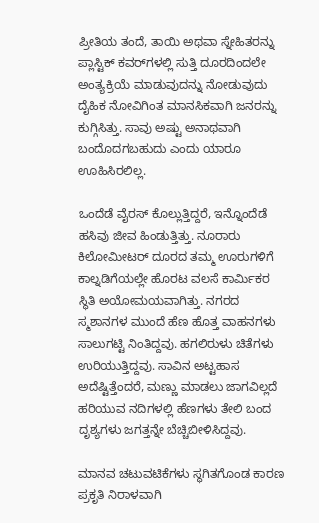ಪ್ರೀತಿಯ ತಂದೆ, ತಾಯಿ ಅಥವಾ ಸ್ನೇಹಿತರನ್ನು ಪ್ಲಾಸ್ಟಿಕ್ ಕವರ್‌ಗಳಲ್ಲಿ ಸುತ್ತಿ ದೂರದಿಂದಲೇ ಅಂತ್ಯಕ್ರಿಯೆ ಮಾಡುವುದನ್ನು ನೋಡುವುದು ದೈಹಿಕ ನೋವಿಗಿಂತ ಮಾನಸಿಕವಾಗಿ ಜನರನ್ನು ಕುಗ್ಗಿಸಿತ್ತು. ಸಾವು ಅಷ್ಟು ಅನಾಥವಾಗಿ ಬಂದೊದಗಬಹುದು ಎಂದು ಯಾರೂ ಊಹಿಸಿರಲಿಲ್ಲ.

ಒಂದೆಡೆ ವೈರಸ್ ಕೊಲ್ಲುತ್ತಿದ್ದರೆ, ಇನ್ನೊಂದೆಡೆ ಹಸಿವು ಜೀವ ಹಿಂಡುತ್ತಿತ್ತು. ನೂರಾರು ಕಿಲೋಮೀಟರ್ ದೂರದ ತಮ್ಮ ಊರುಗಳಿಗೆ ಕಾಲ್ನಡಿಗೆಯಲ್ಲೇ ಹೊರಟ ವಲಸೆ ಕಾರ್ಮಿಕರ ಸ್ಥಿತಿ ಅಯೋಮಯವಾಗಿತ್ತು. ನಗರದ ಸ್ಮಶಾನಗಳ ಮುಂದೆ ಹೆಣ ಹೊತ್ತ ವಾಹನಗಳು ಸಾಲುಗಟ್ಟಿ ನಿಂತಿದ್ದವು. ಹಗಲಿರುಳು ಚಿತೆಗಳು ಉರಿಯುತ್ತಿದ್ದವು. ಸಾವಿನ ಅಟ್ಟಹಾಸ ಅದೆಷ್ಟಿತ್ತೆಂದರೆ, ಮಣ್ಣು ಮಾಡಲು ಜಾಗವಿಲ್ಲದೆ ಹರಿಯುವ ನದಿಗಳಲ್ಲಿ ಹೆಣಗಳು ತೇಲಿ ಬಂದ ದೃಶ್ಯಗಳು ಜಗತ್ತನ್ನೇ ಬೆಚ್ಚಿಬೀಳಿಸಿದ್ದವು.

ಮಾನವ ಚಟುವಟಿಕೆಗಳು ಸ್ಥಗಿತಗೊಂಡ ಕಾರಣ ಪ್ರಕೃತಿ ನಿರಾಳವಾಗಿ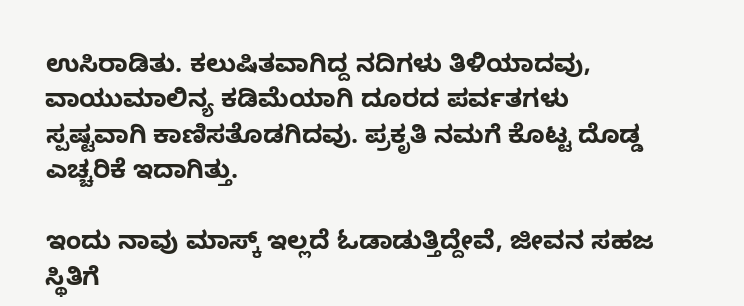ಉಸಿರಾಡಿತು. ಕಲುಷಿತವಾಗಿದ್ದ ನದಿಗಳು ತಿಳಿಯಾದವು, ವಾಯುಮಾಲಿನ್ಯ ಕಡಿಮೆಯಾಗಿ ದೂರದ ಪರ್ವತಗಳು ಸ್ಪಷ್ಟವಾಗಿ ಕಾಣಿಸತೊಡಗಿದವು. ಪ್ರಕೃತಿ ನಮಗೆ ಕೊಟ್ಟ ದೊಡ್ಡ ಎಚ್ಚರಿಕೆ ಇದಾಗಿತ್ತು.

ಇಂದು ನಾವು ಮಾಸ್ಕ್ ಇಲ್ಲದೆ ಓಡಾಡುತ್ತಿದ್ದೇವೆ, ಜೀವನ ಸಹಜ ಸ್ಥಿತಿಗೆ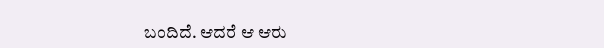ಬಂದಿದೆ. ಆದರೆ ಆ ಆರು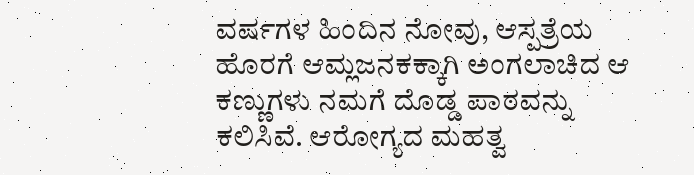ವರ್ಷಗಳ ಹಿಂದಿನ ನೋವು, ಆಸ್ಪತ್ರೆಯ ಹೊರಗೆ ಆಮ್ಲಜನಕಕ್ಕಾಗಿ ಅಂಗಲಾಚಿದ ಆ ಕಣ್ಣುಗಳು ನಮಗೆ ದೊಡ್ಡ ಪಾಠವನ್ನು ಕಲಿಸಿವೆ. ಆರೋಗ್ಯದ ಮಹತ್ವ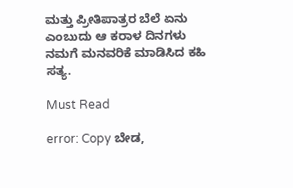ಮತ್ತು ಪ್ರೀತಿಪಾತ್ರರ ಬೆಲೆ ಏನು ಎಂಬುದು ಆ ಕರಾಳ ದಿನಗಳು ನಮಗೆ ಮನವರಿಕೆ ಮಾಡಿಸಿದ ಕಹಿ ಸತ್ಯ.

Must Read

error: Copy ಬೇಡ,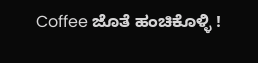Coffee ಜೊತೆ ಹಂಚಿಕೊಳ್ಳಿ !